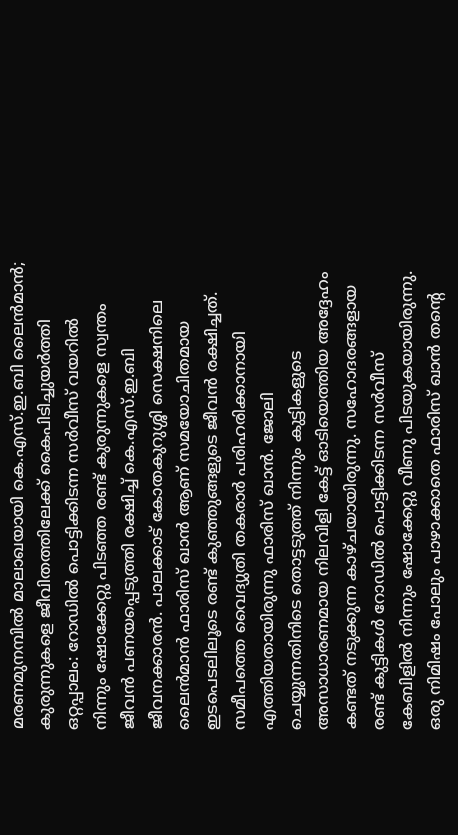മരണമുനമ്പിൽ മാലാഖയായി കെ.എസ്.ഇ.ബി ലൈൻമാൻ; കുരുന്നുകളെ ജീവിതത്തിലേക്ക് കൈപിടിച്ചുയർത്തി
ഒറ്റപ്പാലം: റോഡിൽ പൊട്ടിക്കിടന്ന സർവീസ് വയറിൽ നിന്നും ഷോക്കേറ്റു പിടഞ്ഞ രണ്ട് കുരുന്നുകളെ സ്വന്തം ജീവൻ പണയപ്പെടുത്തി രക്ഷിച്ച് കെ.എസ്.ഇ.ബി ജീവനക്കാരൻ. പാലക്കാട് കോതകുറുശ്ശി സെക്ഷനിലെ ലൈൻമാൻ ഫാരിസ് ഖാൻ ആണ് സമയോചിതമായ ഇടപെടലിലൂടെ രണ്ട് കുഞ്ഞുങ്ങളുടെ ജീവൻ രക്ഷിച്ചത്.
സമീപത്തെ വൈദ്യുതി തകരാർ പരിഹരിക്കാനായി എത്തിയതായിരുന്നു ഫാരിസ് ഖാൻ. ജോലി ചെയ്യുന്നതിനിടെ തൊട്ടടുത്ത് നിന്നും കുട്ടികളുടെ അസാധാരണമായ നിലവിളി കേട്ട് ഓടിയെത്തിയ അദ്ദേഹം കണ്ടത് നടുക്കുന്ന കാഴ്ചയായിരുന്നു. സഹോദരങ്ങളായ രണ്ട് കുട്ടികൾ റോഡിൽ പൊട്ടിക്കിടന്ന സർവീസ് കേബിളിൽ നിന്നും ഷോക്കേറ്റു വീണു പിടയുകയായിരുന്നു.
ഒരു നിമിഷം പോലും പാഴാക്കാതെ ഫാരിസ് ഖാൻ തന്റെ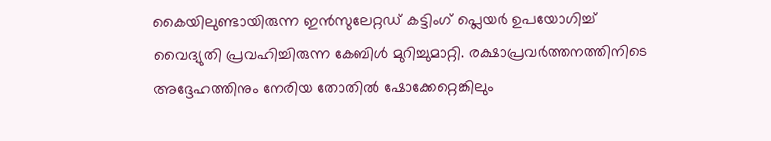കൈയിലുണ്ടായിരുന്ന ഇൻസുലേറ്റഡ് കട്ടിംഗ് പ്ലെയർ ഉപയോഗിച്ച് വൈദ്യുതി പ്രവഹിച്ചിരുന്ന കേബിൾ മുറിച്ചുമാറ്റി. രക്ഷാപ്രവർത്തനത്തിനിടെ അദ്ദേഹത്തിനും നേരിയ തോതിൽ ഷോക്കേറ്റെങ്കിലും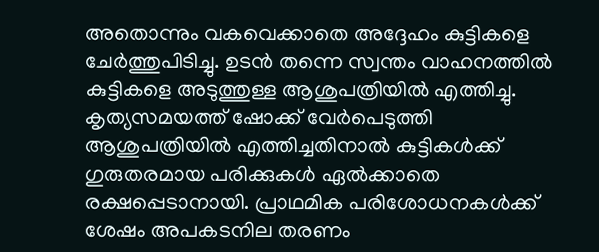അതൊന്നും വകവെക്കാതെ അദ്ദേഹം കുട്ടികളെ ചേർത്തുപിടിച്ചു. ഉടൻ തന്നെ സ്വന്തം വാഹനത്തിൽ കുട്ടികളെ അടുത്തുള്ള ആശുപത്രിയിൽ എത്തിച്ചു.
കൃത്യസമയത്ത് ഷോക്ക് വേർപെടുത്തി ആശുപത്രിയിൽ എത്തിച്ചതിനാൽ കുട്ടികൾക്ക് ഗുരുതരമായ പരിക്കുകൾ ഏൽക്കാതെ രക്ഷപ്പെടാനായി. പ്രാഥമിക പരിശോധനകൾക്ക് ശേഷം അപകടനില തരണം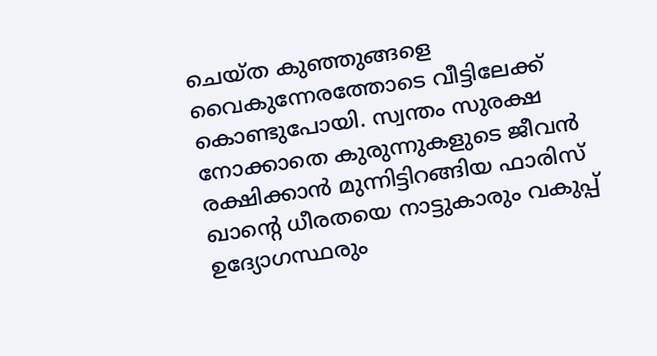ചെയ്ത കുഞ്ഞുങ്ങളെ വൈകുന്നേരത്തോടെ വീട്ടിലേക്ക് കൊണ്ടുപോയി. സ്വന്തം സുരക്ഷ നോക്കാതെ കുരുന്നുകളുടെ ജീവൻ രക്ഷിക്കാൻ മുന്നിട്ടിറങ്ങിയ ഫാരിസ് ഖാന്റെ ധീരതയെ നാട്ടുകാരും വകുപ്പ് ഉദ്യോഗസ്ഥരും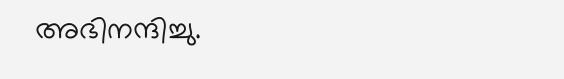അഭിനന്ദിച്ചു.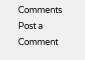Comments
Post a Comment